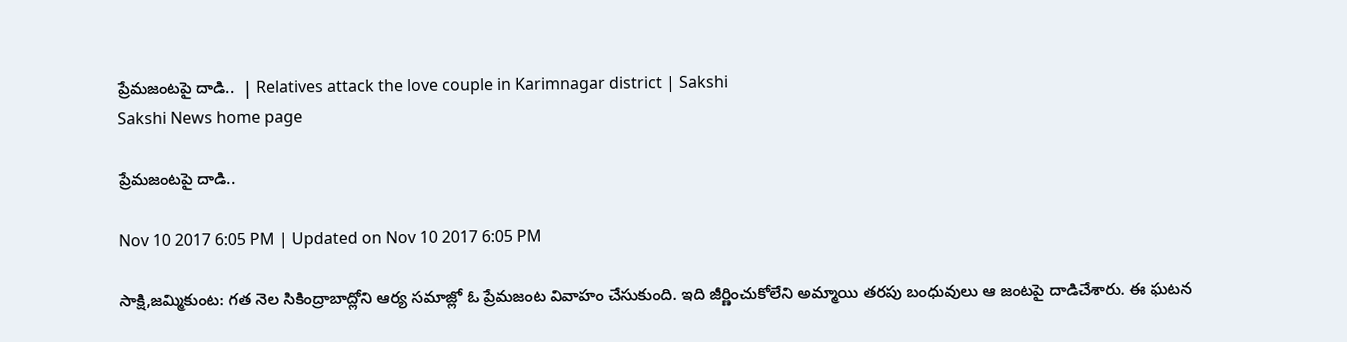ప్రేమజంటపై దాడి..  | Relatives attack the love couple in Karimnagar district | Sakshi
Sakshi News home page

ప్రేమజంటపై దాడి..

Nov 10 2017 6:05 PM | Updated on Nov 10 2017 6:05 PM

సాక్షి,జమ్మికుంట: గత నెల సికింద్రాబాద్లోని ఆర్య సమాజ్లో ఓ ప్రేమజంట వివాహం చేసుకుంది. ఇది జీర్ణించుకోలేని అమ్మాయి తరపు బంధువులు ఆ జంటపై దాడిచేశారు. ఈ ఘటన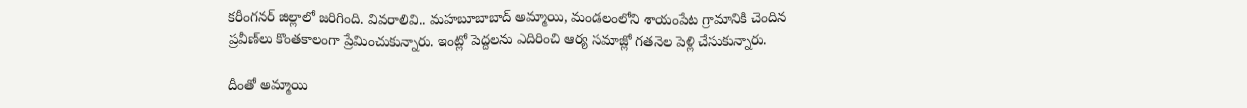కరీంగనర్ జిల్లాలో జరిగింది. వివరాలివి.. మహబూబాబాద్ అమ్మాయి, మండలంలోని శాయంపేట గ్రామానికి చెందిన ప్రవీణ్‌లు కొంతకాలంగా ప్రేమించుకున్నారు. ఇంట్లో పెద్దలను ఎదిరించి ఆర్య సమాజ్లో గతనెల పెళ్లి చేసుకున్నారు.

దీంతో అమ్మాయి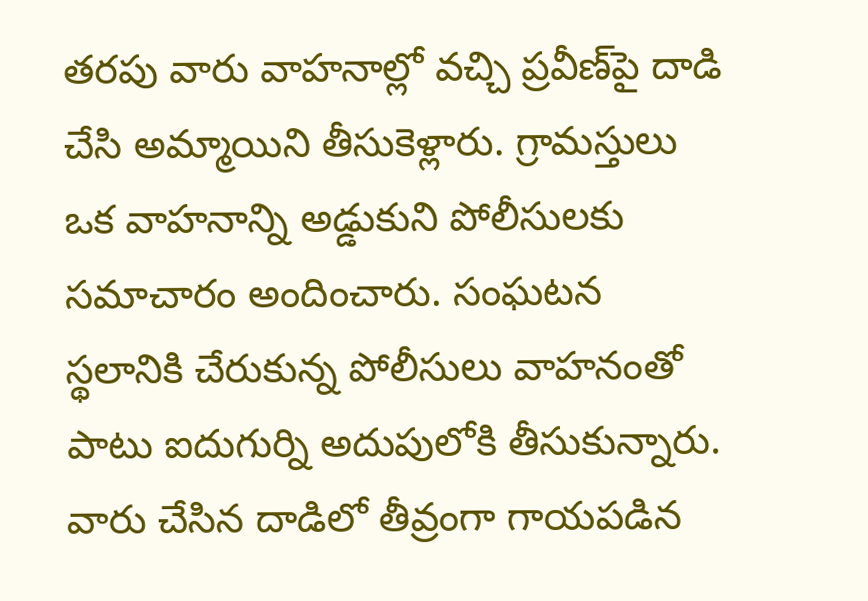తరపు వారు వాహనాల్లో వచ్చి ప్రవీణ్‌పై దాడి చేసి అమ్మాయిని తీసుకెళ్లారు. గ్రామస్తులు ఒక వాహనాన్ని అడ్డుకుని పోలీసులకు సమాచారం అందించారు. సంఘటన స్థలానికి చేరుకున్న పోలీసులు వాహనంతో పాటు ఐదుగుర్ని అదుపులోకి తీసుకున్నారు. వారు చేసిన దాడిలో తీవ్రంగా గాయపడిన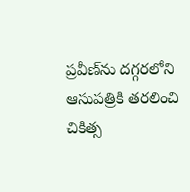ప్రవీణ్‌ను దగ్గరలోని ఆసుపత్రికి తరలించి చికిత్స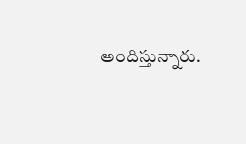అందిస్తున్నారు.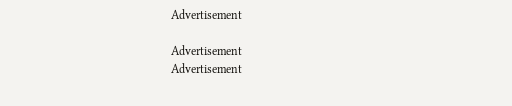Advertisement

Advertisement
Advertisement